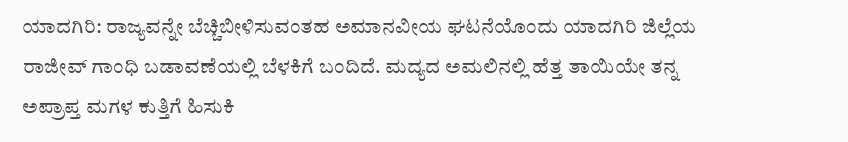ಯಾದಗಿರಿ: ರಾಜ್ಯವನ್ನೇ ಬೆಚ್ಚಿಬೀಳಿಸುವಂತಹ ಅಮಾನವೀಯ ಘಟನೆಯೊಂದು ಯಾದಗಿರಿ ಜಿಲ್ಲೆಯ ರಾಜೀವ್ ಗಾಂಧಿ ಬಡಾವಣೆಯಲ್ಲಿ ಬೆಳಕಿಗೆ ಬಂದಿದೆ. ಮದ್ಯದ ಅಮಲಿನಲ್ಲಿ ಹೆತ್ತ ತಾಯಿಯೇ ತನ್ನ ಅಪ್ರಾಪ್ತ ಮಗಳ ಕುತ್ತಿಗೆ ಹಿಸುಕಿ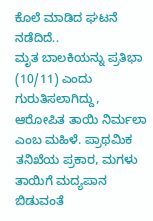ಕೊಲೆ ಮಾಡಿದ ಘಟನೆ ನಡೆದಿದೆ..
ಮೃತ ಬಾಲಕಿಯನ್ನು ಪ್ರತಿಭಾ (10/11) ಎಂದು ಗುರುತಿಸಲಾಗಿದ್ದು, ಆರೋಪಿತ ತಾಯಿ ನಿರ್ಮಲಾ ಎಂಬ ಮಹಿಳೆ. ಪ್ರಾಥಮಿಕ ತನಿಖೆಯ ಪ್ರಕಾರ, ಮಗಳು ತಾಯಿಗೆ ಮದ್ಯಪಾನ ಬಿಡುವಂತೆ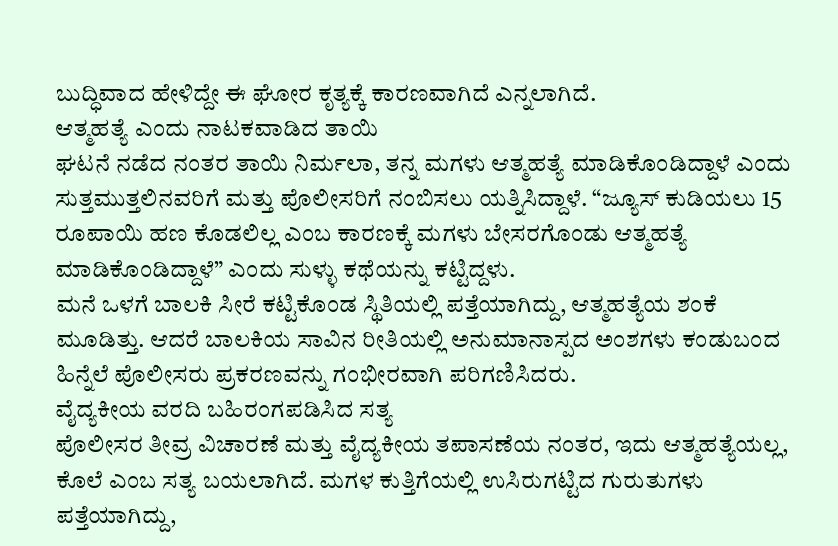ಬುದ್ಧಿವಾದ ಹೇಳಿದ್ದೇ ಈ ಘೋರ ಕೃತ್ಯಕ್ಕೆ ಕಾರಣವಾಗಿದೆ ಎನ್ನಲಾಗಿದೆ.
ಆತ್ಮಹತ್ಯೆ ಎಂದು ನಾಟಕವಾಡಿದ ತಾಯಿ
ಘಟನೆ ನಡೆದ ನಂತರ ತಾಯಿ ನಿರ್ಮಲಾ, ತನ್ನ ಮಗಳು ಆತ್ಮಹತ್ಯೆ ಮಾಡಿಕೊಂಡಿದ್ದಾಳೆ ಎಂದು ಸುತ್ತಮುತ್ತಲಿನವರಿಗೆ ಮತ್ತು ಪೊಲೀಸರಿಗೆ ನಂಬಿಸಲು ಯತ್ನಿಸಿದ್ದಾಳೆ. “ಜ್ಯೂಸ್ ಕುಡಿಯಲು 15 ರೂಪಾಯಿ ಹಣ ಕೊಡಲಿಲ್ಲ ಎಂಬ ಕಾರಣಕ್ಕೆ ಮಗಳು ಬೇಸರಗೊಂಡು ಆತ್ಮಹತ್ಯೆ ಮಾಡಿಕೊಂಡಿದ್ದಾಳೆ” ಎಂದು ಸುಳ್ಳು ಕಥೆಯನ್ನು ಕಟ್ಟಿದ್ದಳು.
ಮನೆ ಒಳಗೆ ಬಾಲಕಿ ಸೀರೆ ಕಟ್ಟಿಕೊಂಡ ಸ್ಥಿತಿಯಲ್ಲಿ ಪತ್ತೆಯಾಗಿದ್ದು, ಆತ್ಮಹತ್ಯೆಯ ಶಂಕೆ ಮೂಡಿತ್ತು. ಆದರೆ ಬಾಲಕಿಯ ಸಾವಿನ ರೀತಿಯಲ್ಲಿ ಅನುಮಾನಾಸ್ಪದ ಅಂಶಗಳು ಕಂಡುಬಂದ ಹಿನ್ನೆಲೆ ಪೊಲೀಸರು ಪ್ರಕರಣವನ್ನು ಗಂಭೀರವಾಗಿ ಪರಿಗಣಿಸಿದರು.
ವೈದ್ಯಕೀಯ ವರದಿ ಬಹಿರಂಗಪಡಿಸಿದ ಸತ್ಯ
ಪೊಲೀಸರ ತೀವ್ರ ವಿಚಾರಣೆ ಮತ್ತು ವೈದ್ಯಕೀಯ ತಪಾಸಣೆಯ ನಂತರ, ಇದು ಆತ್ಮಹತ್ಯೆಯಲ್ಲ, ಕೊಲೆ ಎಂಬ ಸತ್ಯ ಬಯಲಾಗಿದೆ. ಮಗಳ ಕುತ್ತಿಗೆಯಲ್ಲಿ ಉಸಿರುಗಟ್ಟಿದ ಗುರುತುಗಳು ಪತ್ತೆಯಾಗಿದ್ದು,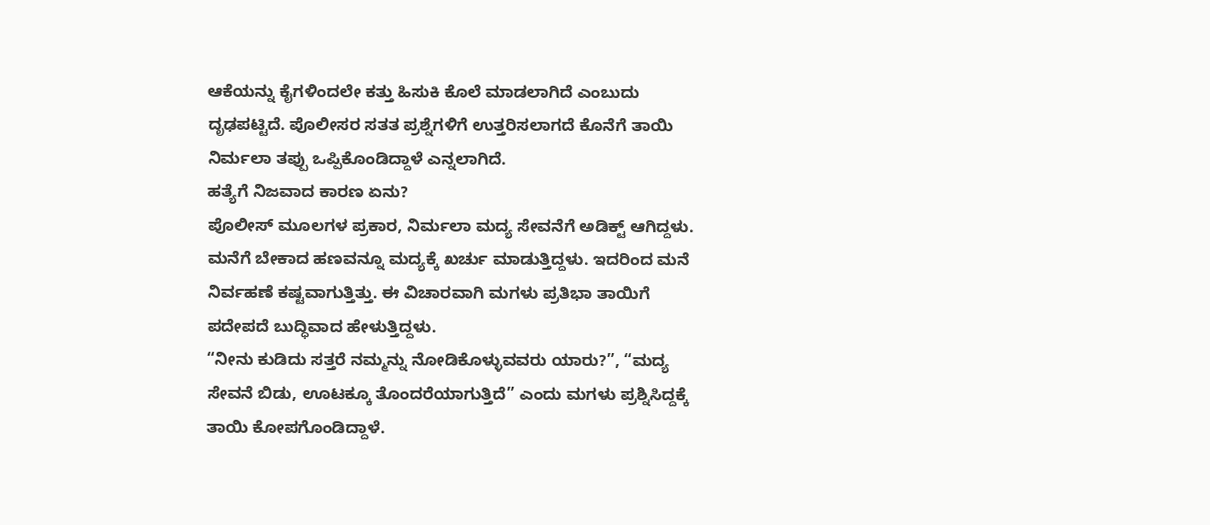ಆಕೆಯನ್ನು ಕೈಗಳಿಂದಲೇ ಕತ್ತು ಹಿಸುಕಿ ಕೊಲೆ ಮಾಡಲಾಗಿದೆ ಎಂಬುದು ದೃಢಪಟ್ಟಿದೆ. ಪೊಲೀಸರ ಸತತ ಪ್ರಶ್ನೆಗಳಿಗೆ ಉತ್ತರಿಸಲಾಗದೆ ಕೊನೆಗೆ ತಾಯಿ ನಿರ್ಮಲಾ ತಪ್ಪು ಒಪ್ಪಿಕೊಂಡಿದ್ದಾಳೆ ಎನ್ನಲಾಗಿದೆ.
ಹತ್ಯೆಗೆ ನಿಜವಾದ ಕಾರಣ ಏನು?
ಪೊಲೀಸ್ ಮೂಲಗಳ ಪ್ರಕಾರ, ನಿರ್ಮಲಾ ಮದ್ಯ ಸೇವನೆಗೆ ಅಡಿಕ್ಟ್ ಆಗಿದ್ದಳು. ಮನೆಗೆ ಬೇಕಾದ ಹಣವನ್ನೂ ಮದ್ಯಕ್ಕೆ ಖರ್ಚು ಮಾಡುತ್ತಿದ್ದಳು. ಇದರಿಂದ ಮನೆ ನಿರ್ವಹಣೆ ಕಷ್ಟವಾಗುತ್ತಿತ್ತು. ಈ ವಿಚಾರವಾಗಿ ಮಗಳು ಪ್ರತಿಭಾ ತಾಯಿಗೆ ಪದೇಪದೆ ಬುದ್ಧಿವಾದ ಹೇಳುತ್ತಿದ್ದಳು.
“ನೀನು ಕುಡಿದು ಸತ್ತರೆ ನಮ್ಮನ್ನು ನೋಡಿಕೊಳ್ಳುವವರು ಯಾರು?”, “ಮದ್ಯ ಸೇವನೆ ಬಿಡು, ಊಟಕ್ಕೂ ತೊಂದರೆಯಾಗುತ್ತಿದೆ” ಎಂದು ಮಗಳು ಪ್ರಶ್ನಿಸಿದ್ದಕ್ಕೆ ತಾಯಿ ಕೋಪಗೊಂಡಿದ್ದಾಳೆ.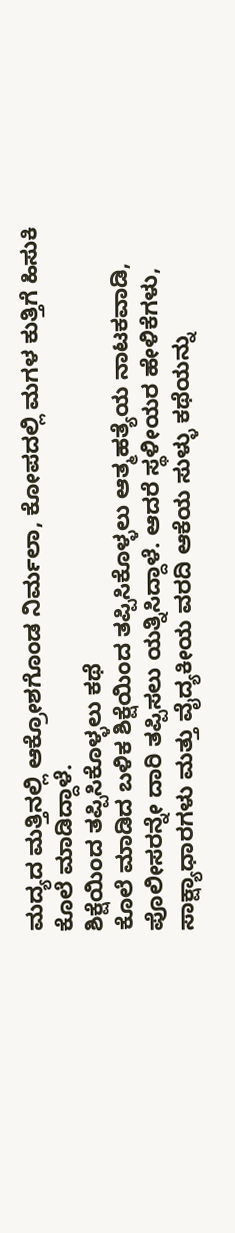ಮದ್ಯದ ಮತ್ತಿನಲ್ಲಿ ಆಕ್ರೋಶಗೊಂಡ ನಿರ್ಮಲಾ, ಕೋಪದಲ್ಲಿ ಮಗಳ ಕುತ್ತಿಗೆ ಹಿಸುಕಿ ಕೊಲೆ ಮಾಡಿದ್ದಾಳೆ.
ಶಿಕ್ಷೆಯಿಂದ ತಪ್ಪಿಸಿಕೊಳ್ಳಲು ಕಥೆ
ಕೊಲೆ ಮಾಡಿದ ಬಳಿಕ ಶಿಕ್ಷೆಯಿಂದ ತಪ್ಪಿಸಿಕೊಳ್ಳಲು ಆತ್ಮಹತ್ಯೆಯ ನಾಟಕವಾಡಿ, ಪೊಲೀಸರನ್ನೇ ದಾರಿ ತಪ್ಪಿಸಲು ಯತ್ನಿಸಿದ್ದಾಳೆ. ಆದರೆ ಸ್ಥಳೀಯರ ಹೇಳಿಕೆಗಳು, ಸಾಕ್ಷ್ಯಾಧಾರಗಳು ಮತ್ತು ವೈದ್ಯಕೀಯ ವರದಿ ಆಕೆಯ ಸುಳ್ಳು ಕಥೆಯನ್ನು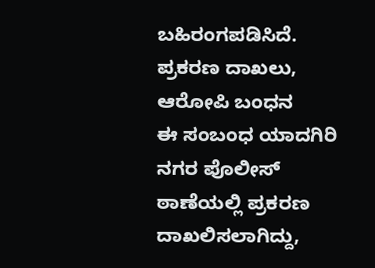ಬಹಿರಂಗಪಡಿಸಿದೆ.
ಪ್ರಕರಣ ದಾಖಲು, ಆರೋಪಿ ಬಂಧನ
ಈ ಸಂಬಂಧ ಯಾದಗಿರಿ ನಗರ ಪೊಲೀಸ್ ಠಾಣೆಯಲ್ಲಿ ಪ್ರಕರಣ ದಾಖಲಿಸಲಾಗಿದ್ದು,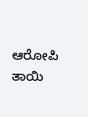ಆರೋಪಿ ತಾಯಿ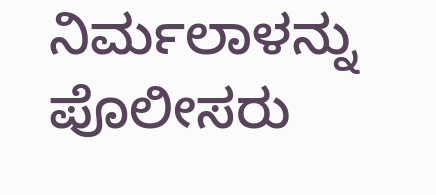ನಿರ್ಮಲಾಳನ್ನು ಪೊಲೀಸರು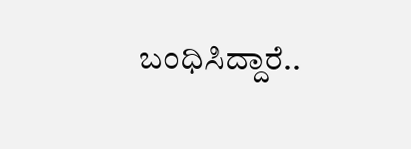ಬಂಧಿಸಿದ್ದಾರೆ..